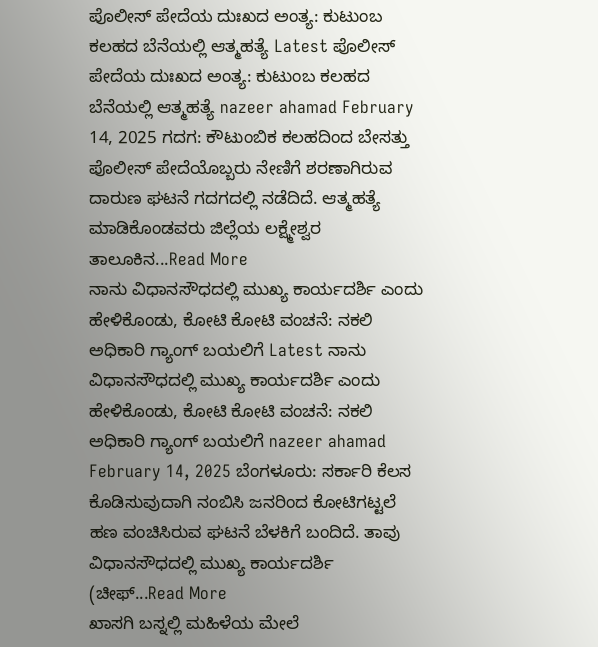ಪೊಲೀಸ್ ಪೇದೆಯ ದುಃಖದ ಅಂತ್ಯ: ಕುಟುಂಬ ಕಲಹದ ಬೆನೆಯಲ್ಲಿ ಆತ್ಮಹತ್ಯೆ Latest ಪೊಲೀಸ್ ಪೇದೆಯ ದುಃಖದ ಅಂತ್ಯ: ಕುಟುಂಬ ಕಲಹದ ಬೆನೆಯಲ್ಲಿ ಆತ್ಮಹತ್ಯೆ nazeer ahamad February 14, 2025 ಗದಗ: ಕೌಟುಂಬಿಕ ಕಲಹದಿಂದ ಬೇಸತ್ತು ಪೊಲೀಸ್ ಪೇದೆಯೊಬ್ಬರು ನೇಣಿಗೆ ಶರಣಾಗಿರುವ ದಾರುಣ ಘಟನೆ ಗದಗದಲ್ಲಿ ನಡೆದಿದೆ. ಆತ್ಮಹತ್ಯೆ ಮಾಡಿಕೊಂಡವರು ಜಿಲ್ಲೆಯ ಲಕ್ಷ್ಮೇಶ್ವರ ತಾಲೂಕಿನ...Read More
ನಾನು ವಿಧಾನಸೌಧದಲ್ಲಿ ಮುಖ್ಯ ಕಾರ್ಯದರ್ಶಿ ಎಂದು ಹೇಳಿಕೊಂಡು, ಕೋಟಿ ಕೋಟಿ ವಂಚನೆ: ನಕಲಿ ಅಧಿಕಾರಿ ಗ್ಯಾಂಗ್ ಬಯಲಿಗೆ Latest ನಾನು ವಿಧಾನಸೌಧದಲ್ಲಿ ಮುಖ್ಯ ಕಾರ್ಯದರ್ಶಿ ಎಂದು ಹೇಳಿಕೊಂಡು, ಕೋಟಿ ಕೋಟಿ ವಂಚನೆ: ನಕಲಿ ಅಧಿಕಾರಿ ಗ್ಯಾಂಗ್ ಬಯಲಿಗೆ nazeer ahamad February 14, 2025 ಬೆಂಗಳೂರು: ಸರ್ಕಾರಿ ಕೆಲಸ ಕೊಡಿಸುವುದಾಗಿ ನಂಬಿಸಿ ಜನರಿಂದ ಕೋಟಿಗಟ್ಟಲೆ ಹಣ ವಂಚಿಸಿರುವ ಘಟನೆ ಬೆಳಕಿಗೆ ಬಂದಿದೆ. ತಾವು ವಿಧಾನಸೌಧದಲ್ಲಿ ಮುಖ್ಯ ಕಾರ್ಯದರ್ಶಿ (ಚೀಫ್...Read More
ಖಾಸಗಿ ಬಸ್ನಲ್ಲಿ ಮಹಿಳೆಯ ಮೇಲೆ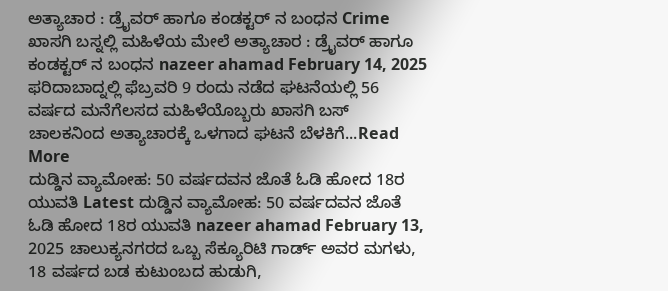ಅತ್ಯಾಚಾರ : ಡ್ರೈವರ್ ಹಾಗೂ ಕಂಡಕ್ಟರ್ ನ ಬಂಧನ Crime ಖಾಸಗಿ ಬಸ್ನಲ್ಲಿ ಮಹಿಳೆಯ ಮೇಲೆ ಅತ್ಯಾಚಾರ : ಡ್ರೈವರ್ ಹಾಗೂ ಕಂಡಕ್ಟರ್ ನ ಬಂಧನ nazeer ahamad February 14, 2025 ಫರಿದಾಬಾದ್ನಲ್ಲಿ ಫೆಬ್ರವರಿ 9 ರಂದು ನಡೆದ ಘಟನೆಯಲ್ಲಿ 56 ವರ್ಷದ ಮನೆಗೆಲಸದ ಮಹಿಳೆಯೊಬ್ಬರು ಖಾಸಗಿ ಬಸ್ ಚಾಲಕನಿಂದ ಅತ್ಯಾಚಾರಕ್ಕೆ ಒಳಗಾದ ಘಟನೆ ಬೆಳಕಿಗೆ...Read More
ದುಡ್ಡಿನ ವ್ಯಾಮೋಹ: 50 ವರ್ಷದವನ ಜೊತೆ ಓಡಿ ಹೋದ 18ರ ಯುವತಿ Latest ದುಡ್ಡಿನ ವ್ಯಾಮೋಹ: 50 ವರ್ಷದವನ ಜೊತೆ ಓಡಿ ಹೋದ 18ರ ಯುವತಿ nazeer ahamad February 13, 2025 ಚಾಲುಕ್ಯನಗರದ ಒಬ್ಬ ಸೆಕ್ಯೂರಿಟಿ ಗಾರ್ಡ್ ಅವರ ಮಗಳು, 18 ವರ್ಷದ ಬಡ ಕುಟುಂಬದ ಹುಡುಗಿ,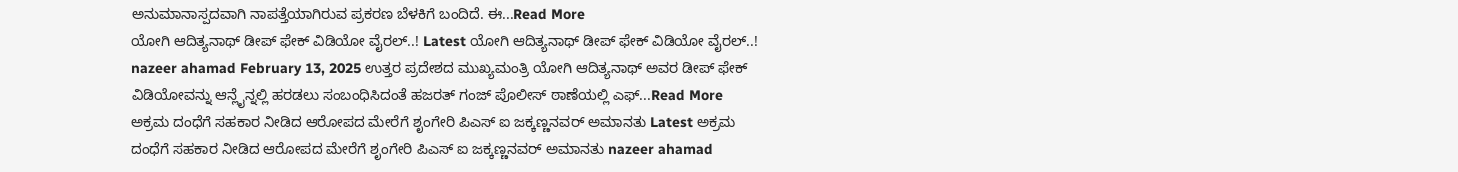ಅನುಮಾನಾಸ್ಪದವಾಗಿ ನಾಪತ್ತೆಯಾಗಿರುವ ಪ್ರಕರಣ ಬೆಳಕಿಗೆ ಬಂದಿದೆ. ಈ...Read More
ಯೋಗಿ ಆದಿತ್ಯನಾಥ್ ಡೀಪ್ ಫೇಕ್ ವಿಡಿಯೋ ವೈರಲ್..! Latest ಯೋಗಿ ಆದಿತ್ಯನಾಥ್ ಡೀಪ್ ಫೇಕ್ ವಿಡಿಯೋ ವೈರಲ್..! nazeer ahamad February 13, 2025 ಉತ್ತರ ಪ್ರದೇಶದ ಮುಖ್ಯಮಂತ್ರಿ ಯೋಗಿ ಆದಿತ್ಯನಾಥ್ ಅವರ ಡೀಪ್ ಫೇಕ್ ವಿಡಿಯೋವನ್ನು ಆನ್ಲೈನ್ನಲ್ಲಿ ಹರಡಲು ಸಂಬಂಧಿಸಿದಂತೆ ಹಜರತ್ ಗಂಜ್ ಪೊಲೀಸ್ ಠಾಣೆಯಲ್ಲಿ ಎಫ್...Read More
ಅಕ್ರಮ ದಂಧೆಗೆ ಸಹಕಾರ ನೀಡಿದ ಆರೋಪದ ಮೇರೆಗೆ ಶೃಂಗೇರಿ ಪಿಎಸ್ ಐ ಜಕ್ಕಣ್ಣನವರ್ ಅಮಾನತು Latest ಅಕ್ರಮ ದಂಧೆಗೆ ಸಹಕಾರ ನೀಡಿದ ಆರೋಪದ ಮೇರೆಗೆ ಶೃಂಗೇರಿ ಪಿಎಸ್ ಐ ಜಕ್ಕಣ್ಣನವರ್ ಅಮಾನತು nazeer ahamad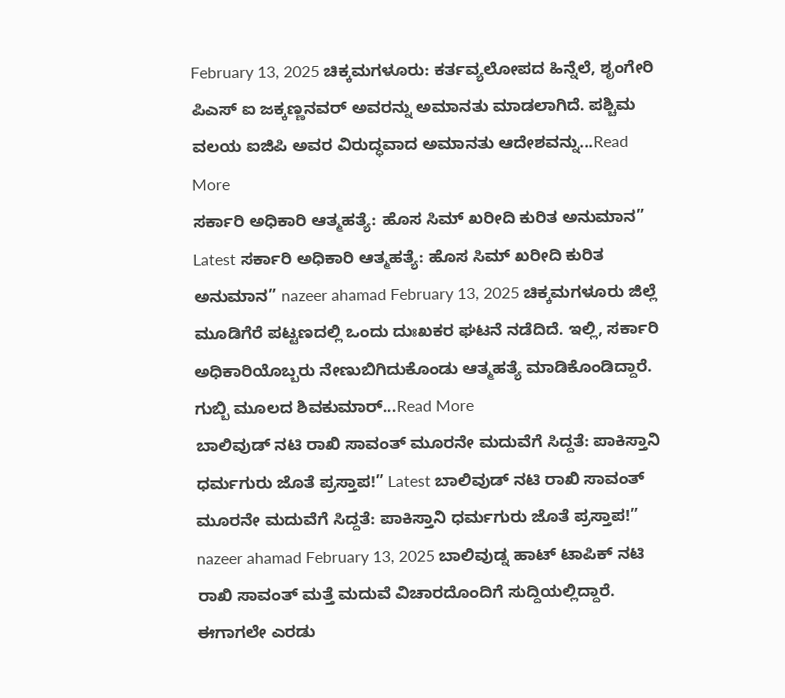February 13, 2025 ಚಿಕ್ಕಮಗಳೂರು: ಕರ್ತವ್ಯಲೋಪದ ಹಿನ್ನೆಲೆ, ಶೃಂಗೇರಿ ಪಿಎಸ್ ಐ ಜಕ್ಕಣ್ಣನವರ್ ಅವರನ್ನು ಅಮಾನತು ಮಾಡಲಾಗಿದೆ. ಪಶ್ಚಿಮ ವಲಯ ಐಜಿಪಿ ಅವರ ವಿರುದ್ಧವಾದ ಅಮಾನತು ಆದೇಶವನ್ನು...Read More
ಸರ್ಕಾರಿ ಅಧಿಕಾರಿ ಆತ್ಮಹತ್ಯೆ: ಹೊಸ ಸಿಮ್ ಖರೀದಿ ಕುರಿತ ಅನುಮಾನ” Latest ಸರ್ಕಾರಿ ಅಧಿಕಾರಿ ಆತ್ಮಹತ್ಯೆ: ಹೊಸ ಸಿಮ್ ಖರೀದಿ ಕುರಿತ ಅನುಮಾನ” nazeer ahamad February 13, 2025 ಚಿಕ್ಕಮಗಳೂರು ಜಿಲ್ಲೆ ಮೂಡಿಗೆರೆ ಪಟ್ಟಣದಲ್ಲಿ ಒಂದು ದುಃಖಕರ ಘಟನೆ ನಡೆದಿದೆ. ಇಲ್ಲಿ, ಸರ್ಕಾರಿ ಅಧಿಕಾರಿಯೊಬ್ಬರು ನೇಣುಬಿಗಿದುಕೊಂಡು ಆತ್ಮಹತ್ಯೆ ಮಾಡಿಕೊಂಡಿದ್ದಾರೆ. ಗುಬ್ಬಿ ಮೂಲದ ಶಿವಕುಮಾರ್...Read More
ಬಾಲಿವುಡ್ ನಟಿ ರಾಖಿ ಸಾವಂತ್ ಮೂರನೇ ಮದುವೆಗೆ ಸಿದ್ದತೆ: ಪಾಕಿಸ್ತಾನಿ ಧರ್ಮಗುರು ಜೊತೆ ಪ್ರಸ್ತಾಪ!” Latest ಬಾಲಿವುಡ್ ನಟಿ ರಾಖಿ ಸಾವಂತ್ ಮೂರನೇ ಮದುವೆಗೆ ಸಿದ್ದತೆ: ಪಾಕಿಸ್ತಾನಿ ಧರ್ಮಗುರು ಜೊತೆ ಪ್ರಸ್ತಾಪ!” nazeer ahamad February 13, 2025 ಬಾಲಿವುಡ್ನ ಹಾಟ್ ಟಾಪಿಕ್ ನಟಿ ರಾಖಿ ಸಾವಂತ್ ಮತ್ತೆ ಮದುವೆ ವಿಚಾರದೊಂದಿಗೆ ಸುದ್ದಿಯಲ್ಲಿದ್ದಾರೆ. ಈಗಾಗಲೇ ಎರಡು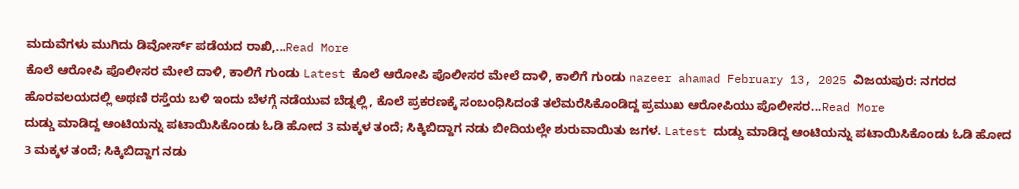ಮದುವೆಗಳು ಮುಗಿದು ಡಿವೋರ್ಸ್ ಪಡೆಯದ ರಾಖಿ,...Read More
ಕೊಲೆ ಆರೋಪಿ ಪೊಲೀಸರ ಮೇಲೆ ದಾಳಿ, ಕಾಲಿಗೆ ಗುಂಡು Latest ಕೊಲೆ ಆರೋಪಿ ಪೊಲೀಸರ ಮೇಲೆ ದಾಳಿ, ಕಾಲಿಗೆ ಗುಂಡು nazeer ahamad February 13, 2025 ವಿಜಯಪುರ: ನಗರದ ಹೊರವಲಯದಲ್ಲಿ ಅಥಣಿ ರಸ್ತೆಯ ಬಳಿ ಇಂದು ಬೆಳಗ್ಗೆ ನಡೆಯುವ ಬೆಡ್ನಲ್ಲಿ, ಕೊಲೆ ಪ್ರಕರಣಕ್ಕೆ ಸಂಬಂಧಿಸಿದಂತೆ ತಲೆಮರೆಸಿಕೊಂಡಿದ್ದ ಪ್ರಮುಖ ಆರೋಪಿಯು ಪೊಲೀಸರ...Read More
ದುಡ್ಡು ಮಾಡಿದ್ದ ಆಂಟಿಯನ್ನು ಪಟಾಯಿಸಿಕೊಂಡು ಓಡಿ ಹೋದ 3 ಮಕ್ಕಳ ತಂದೆ; ಸಿಕ್ಕಿಬಿದ್ದಾಗ ನಡು ಬೀದಿಯಲ್ಲೇ ಶುರುವಾಯಿತು ಜಗಳ. Latest ದುಡ್ಡು ಮಾಡಿದ್ದ ಆಂಟಿಯನ್ನು ಪಟಾಯಿಸಿಕೊಂಡು ಓಡಿ ಹೋದ 3 ಮಕ್ಕಳ ತಂದೆ; ಸಿಕ್ಕಿಬಿದ್ದಾಗ ನಡು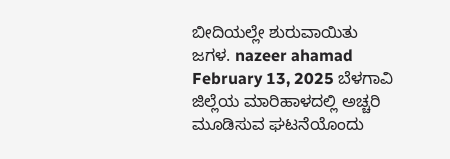ಬೀದಿಯಲ್ಲೇ ಶುರುವಾಯಿತು ಜಗಳ. nazeer ahamad February 13, 2025 ಬೆಳಗಾವಿ ಜಿಲ್ಲೆಯ ಮಾರಿಹಾಳದಲ್ಲಿ ಅಚ್ಚರಿ ಮೂಡಿಸುವ ಘಟನೆಯೊಂದು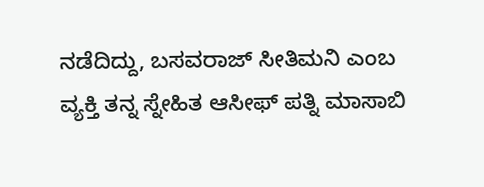ನಡೆದಿದ್ದು, ಬಸವರಾಜ್ ಸೀತಿಮನಿ ಎಂಬ ವ್ಯಕ್ತಿ ತನ್ನ ಸ್ನೇಹಿತ ಆಸೀಫ್ ಪತ್ನಿ ಮಾಸಾಬಿ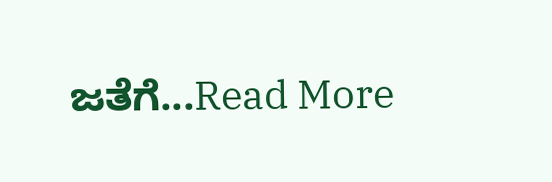ಜತೆಗೆ...Read More